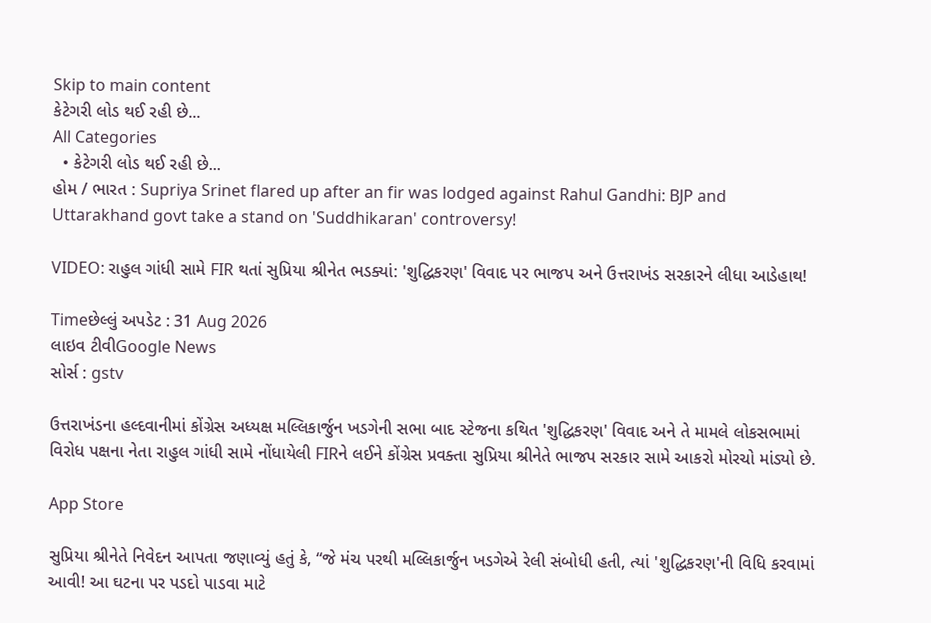Skip to main content
કેટેગરી લોડ થઈ રહી છે...
All Categories
  • કેટેગરી લોડ થઈ રહી છે...
હોમ / ભારત : Supriya Srinet flared up after an fir was lodged against Rahul Gandhi: BJP and Uttarakhand govt take a stand on 'Suddhikaran' controversy!

VIDEO: રાહુલ ગાંધી સામે FIR થતાં સુપ્રિયા શ્રીનેત ભડક્યાં: 'શુદ્ધિકરણ' વિવાદ પર ભાજપ અને ઉત્તરાખંડ સરકારને લીધા આડેહાથ!

Timeછેલ્લું અપડેટ : 31 Aug 2026
લાઇવ ટીવીGoogle News
સોર્સ : gstv

ઉત્તરાખંડના હલ્દવાનીમાં કોંગ્રેસ અધ્યક્ષ મલ્લિકાર્જુન ખડગેની સભા બાદ સ્ટેજના કથિત 'શુદ્ધિકરણ' વિવાદ અને તે મામલે લોકસભામાં વિરોધ પક્ષના નેતા રાહુલ ગાંધી સામે નોંધાયેલી FIRને લઈને કોંગ્રેસ પ્રવક્તા સુપ્રિયા શ્રીનેતે ભાજપ સરકાર સામે આકરો મોરચો માંડ્યો છે.

App Store

સુપ્રિયા શ્રીનેતે નિવેદન આપતા જણાવ્યું હતું કે, “જે મંચ પરથી મલ્લિકાર્જુન ખડગેએ રેલી સંબોધી હતી, ત્યાં 'શુદ્ધિકરણ'ની વિધિ કરવામાં આવી! આ ઘટના પર પડદો પાડવા માટે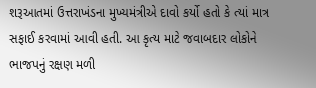શરૂઆતમાં ઉત્તરાખંડના મુખ્યમંત્રીએ દાવો કર્યો હતો કે ત્યાં માત્ર સફાઈ કરવામાં આવી હતી. આ કૃત્ય માટે જવાબદાર લોકોને ભાજપનું રક્ષણ મળી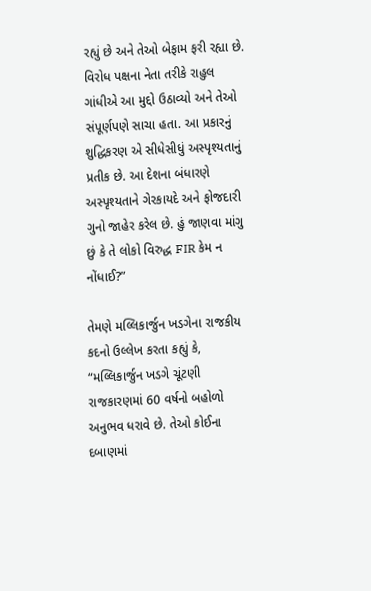રહ્યું છે અને તેઓ બેફામ ફરી રહ્યા છે. વિરોધ પક્ષના નેતા તરીકે રાહુલ ગાંધીએ આ મુદ્દો ઉઠાવ્યો અને તેઓ સંપૂર્ણપણે સાચા હતા. આ પ્રકારનું શુદ્ધિકરણ એ સીધેસીધું અસ્પૃશ્યતાનું પ્રતીક છે. આ દેશના બંધારણે અસ્પૃશ્યતાને ગેરકાયદે અને ફોજદારી ગુનો જાહેર કરેલ છે. હું જાણવા માંગુ છું કે તે લોકો વિરુદ્ધ FIR કેમ ન નોંધાઈ?”

તેમણે મલ્લિકાર્જુન ખડગેના રાજકીય કદનો ઉલ્લેખ કરતા કહ્યું કે, “મલ્લિકાર્જુન ખડગે ચૂંટણી રાજકારણમાં 60 વર્ષનો બહોળો અનુભવ ધરાવે છે. તેઓ કોઈના દબાણમાં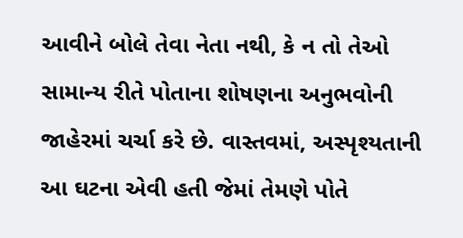આવીને બોલે તેવા નેતા નથી, કે ન તો તેઓ સામાન્ય રીતે પોતાના શોષણના અનુભવોની જાહેરમાં ચર્ચા કરે છે. વાસ્તવમાં, અસ્પૃશ્યતાની આ ઘટના એવી હતી જેમાં તેમણે પોતે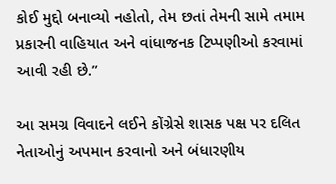કોઈ મુદ્દો બનાવ્યો નહોતો, તેમ છતાં તેમની સામે તમામ પ્રકારની વાહિયાત અને વાંધાજનક ટિપ્પણીઓ કરવામાં આવી રહી છે.”

આ સમગ્ર વિવાદને લઈને કોંગ્રેસે શાસક પક્ષ પર દલિત નેતાઓનું અપમાન કરવાનો અને બંધારણીય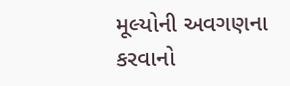મૂલ્યોની અવગણના કરવાનો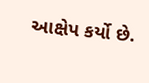આક્ષેપ કર્યો છે.